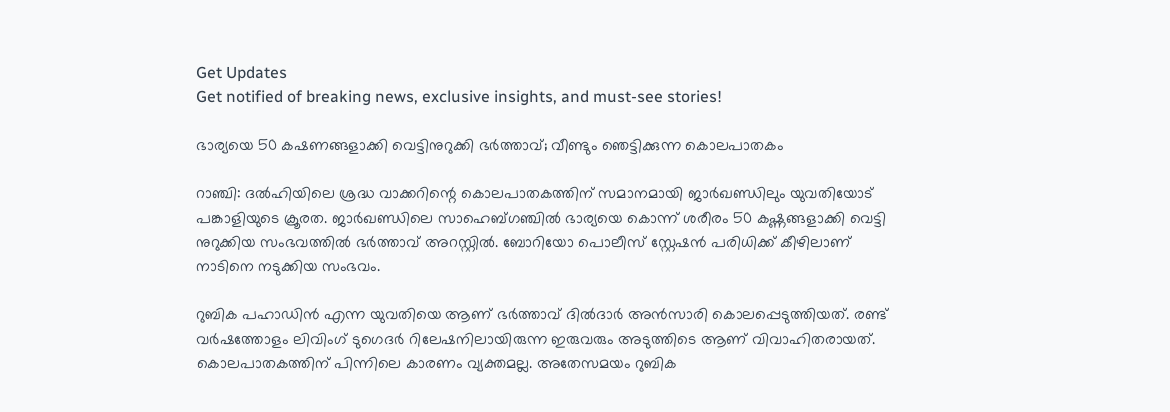Get Updates
Get notified of breaking news, exclusive insights, and must-see stories!

ഭാര്യയെ 50 കഷണങ്ങളാക്കി വെട്ടിനുറുക്കി ഭര്‍ത്താവ്; വീണ്ടും ഞെട്ടിക്കുന്ന കൊലപാതകം

റാഞ്ചി: ദല്‍ഹിയിലെ ശ്രദ്ധ വാക്കറിന്റെ കൊലപാതകത്തിന് സമാനമായി ജാര്‍ഖണ്ഡിലും യുവതിയോട് പങ്കാളിയുടെ ക്രൂരത. ജാര്‍ഖണ്ഡിലെ സാഹെബ്ഗഞ്ചില്‍ ഭാര്യയെ കൊന്ന് ശരീരം 50 കഷ്ണങ്ങളാക്കി വെട്ടി നുറുക്കിയ സംഭവത്തില്‍ ഭര്‍ത്താവ് അറസ്റ്റില്‍. ബോറിയോ പൊലീസ് സ്റ്റേഷന്‍ പരിധിക്ക് കീഴിലാണ് നാടിനെ നടുക്കിയ സംഭവം.

റുബിക പഹാഡിന്‍ എന്ന യുവതിയെ ആണ് ഭര്‍ത്താവ് ദില്‍ദാര്‍ അന്‍സാരി കൊലപ്പെടുത്തിയത്. രണ്ട് വര്‍ഷത്തോളം ലിവിംഗ് ടുഗെദര്‍ റിലേഷനിലായിരുന്ന ഇരുവരും അടുത്തിടെ ആണ് വിവാഹിതരായത്. കൊലപാതകത്തിന് പിന്നിലെ കാരണം വ്യക്തമല്ല. അതേസമയം റുബിക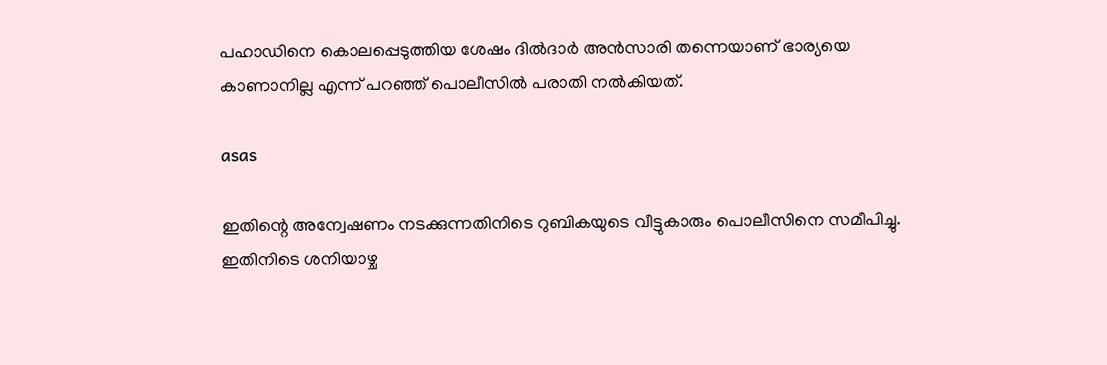പഹാഡിനെ കൊലപ്പെടുത്തിയ ശേഷം ദില്‍ദാര്‍ അന്‍സാരി തന്നെയാണ് ഭാര്യയെ കാണാനില്ല എന്ന് പറഞ്ഞ് പൊലീസില്‍ പരാതി നല്‍കിയത്.

asas

ഇതിന്റെ അന്വേഷണം നടക്കുന്നതിനിടെ റുബികയുടെ വീട്ടുകാരും പൊലീസിനെ സമീപിച്ചു. ഇതിനിടെ ശനിയാഴ്ച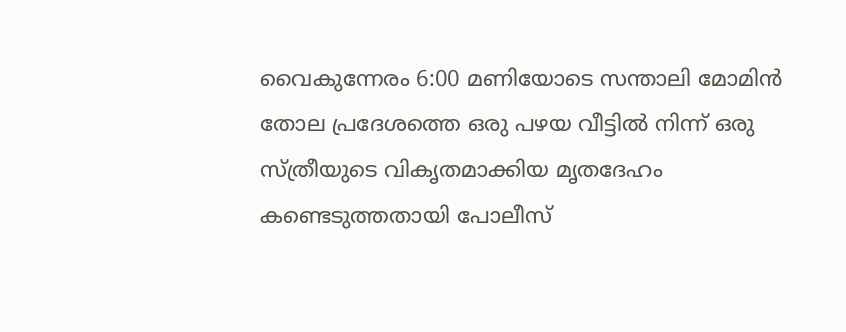വൈകുന്നേരം 6:00 മണിയോടെ സന്താലി മോമിന്‍ തോല പ്രദേശത്തെ ഒരു പഴയ വീട്ടില്‍ നിന്ന് ഒരു സ്ത്രീയുടെ വികൃതമാക്കിയ മൃതദേഹം കണ്ടെടുത്തതായി പോലീസ്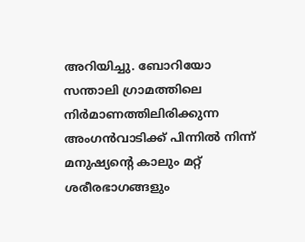അറിയിച്ചു. ബോറിയോ സന്താലി ഗ്രാമത്തിലെ നിര്‍മാണത്തിലിരിക്കുന്ന അംഗന്‍വാടിക്ക് പിന്നില്‍ നിന്ന് മനുഷ്യന്റെ കാലും മറ്റ് ശരീരഭാഗങ്ങളും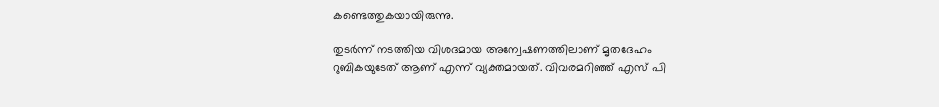കണ്ടെത്തുകയായിരുന്നു.

തുടര്‍ന്ന് നടത്തിയ വിശദമായ അന്വേഷണത്തിലാണ് മൃതദേഹം റുബികയുടേത് ആണ് എന്ന് വ്യക്തമായത്. വിവരമറിഞ്ഞ് എസ് പി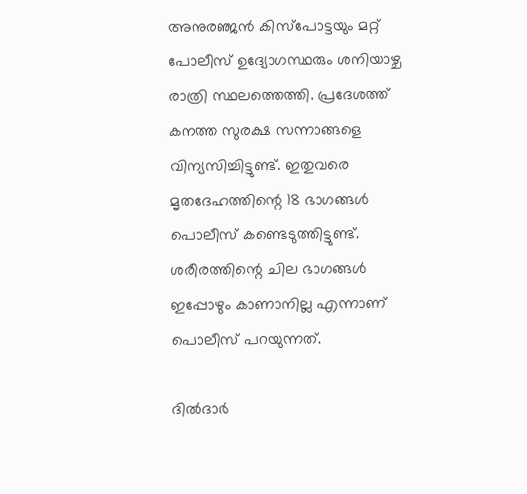അനുരഞ്ജന്‍ കിസ്പോട്ടയും മറ്റ് പോലീസ് ഉദ്യോഗസ്ഥരും ശനിയാഴ്ച രാത്രി സ്ഥലത്തെത്തി. പ്രദേശത്ത് കനത്ത സുരക്ഷ സന്നാങ്ങളെ വിന്യസിച്ചിട്ടുണ്ട്. ഇതുവരെ മൃതദേഹത്തിന്റെ 18 ഭാഗങ്ങള്‍ പൊലീസ് കണ്ടെടുത്തിട്ടുണ്ട്. ശരീരത്തിന്റെ ചില ഭാഗങ്ങള്‍ ഇപ്പോഴും കാണാനില്ല എന്നാണ് പൊലീസ് പറയുന്നത്.

ദില്‍ദാര്‍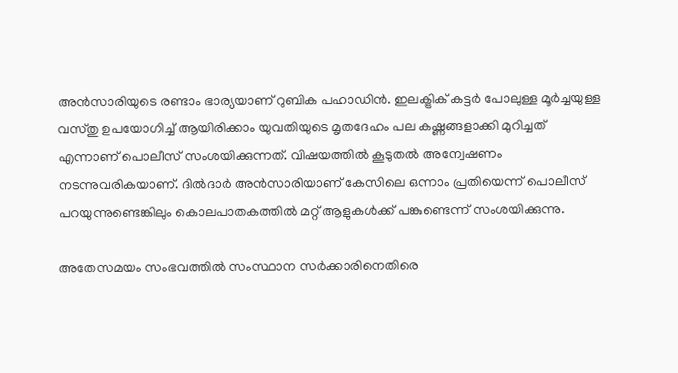അന്‍സാരിയുടെ രണ്ടാം ഭാര്യയാണ് റുബിക പഹാഡിന്‍. ഇലക്ട്രിക് കട്ടര്‍ പോലുള്ള മൂര്‍ച്ചയുള്ള വസ്തു ഉപയോഗിച്ച് ആയിരിക്കാം യുവതിയുടെ മൃതദേഹം പല കഷ്ണങ്ങളാക്കി മുറിച്ചത് എന്നാണ് പൊലീസ് സംശയിക്കുന്നത്. വിഷയത്തില്‍ കൂടുതല്‍ അന്വേഷണം നടന്നുവരികയാണ്. ദില്‍ദാര്‍ അന്‍സാരിയാണ് കേസിലെ ഒന്നാം പ്രതിയെന്ന് പൊലീസ് പറയുന്നുണ്ടെങ്കിലും കൊലപാതകത്തില്‍ മറ്റ് ആളുകള്‍ക്ക് പങ്കുണ്ടെന്ന് സംശയിക്കുന്നു.

അതേസമയം സംഭവത്തില്‍ സംസ്ഥാന സര്‍ക്കാരിനെതിരെ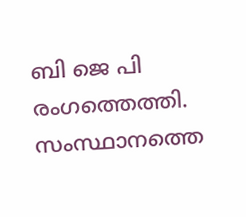ബി ജെ പി രംഗത്തെത്തി. സംസ്ഥാനത്തെ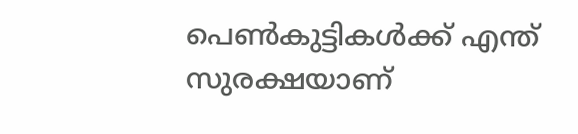പെണ്‍കുട്ടികള്‍ക്ക് എന്ത് സുരക്ഷയാണ്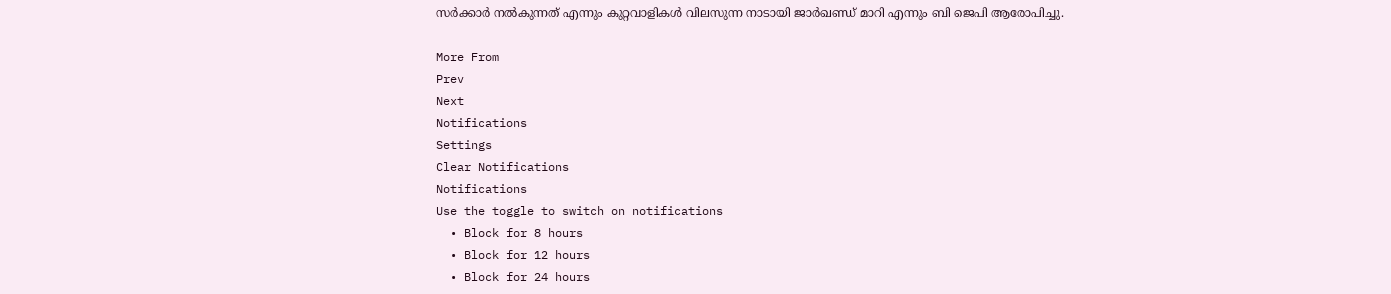സര്‍ക്കാര്‍ നല്‍കുന്നത് എന്നും കുറ്റവാളികള്‍ വിലസുന്ന നാടായി ജാര്‍ഖണ്ഡ് മാറി എന്നും ബി ജെപി ആരോപിച്ചു.

More From
Prev
Next
Notifications
Settings
Clear Notifications
Notifications
Use the toggle to switch on notifications
  • Block for 8 hours
  • Block for 12 hours
  • Block for 24 hours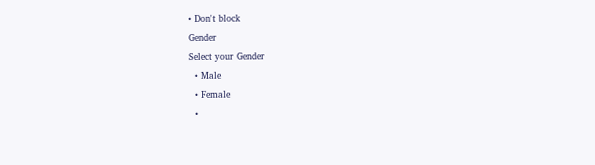• Don't block
Gender
Select your Gender
  • Male
  • Female
  •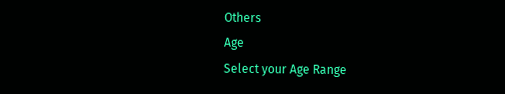Others
Age
Select your Age Range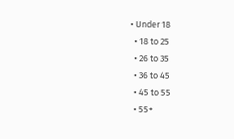• Under 18
  • 18 to 25
  • 26 to 35
  • 36 to 45
  • 45 to 55
  • 55+